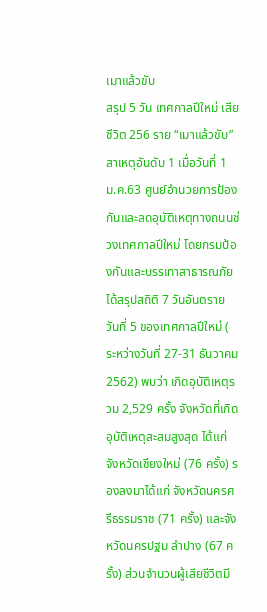เมาแล้วขับ
สรุป 5 วัน เทศกาลปีใหม่ เสียชีวิต 256 ราย “เมาแล้วขับ” สาเหตุอันดับ 1 เมื่อวันที่ 1 ม.ค.63 ศูนย์อำนวยการป้องกันและลดอุบัติเหตุทางถนนช่วงเทศกาลปีใหม่ โดยกรมป้องกันและบรรเทาสาธารณภัย ได้สรุปสถิติ 7 วันอันตราย วันที่ 5 ของเทศกาลปีใหม่ ( ระหว่างวันที่ 27-31 ธันวาคม 2562) พบว่า เกิดอุบัติเหตุรวม 2,529 ครั้ง จังหวัดที่เกิดอุบัติเหตุสะสมสูงสุด ได้แก่ จังหวัดเชียงใหม่ (76 ครั้ง) รองลงมาได้แก่ จังหวัดนครศรีธรรมราช (71 ครั้ง) และจังหวัดนครปฐม ลำปาง (67 ครั้ง) ส่วนจำนวนผู้เสียชีวิตมี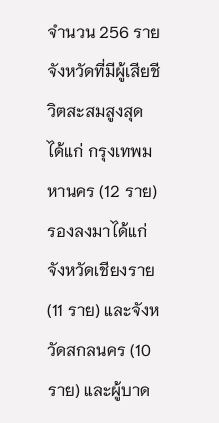จำนวน 256 ราย จังหวัดที่มีผู้เสียชีวิตสะสมสูงสุด ได้แก่ กรุงเทพมหานคร (12 ราย) รองลงมาได้แก่ จังหวัดเชียงราย (11 ราย) และจังหวัดสกลนคร (10 ราย) และผู้บาด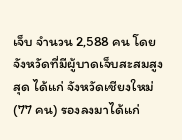เจ็บ จำนวน 2,588 คน โดยจังหวัดที่มีผู้บาดเจ็บสะสมสูงสุด ได้แก่ จังหวัดเชียงใหม่ (77 คน) รองลงมาได้แก่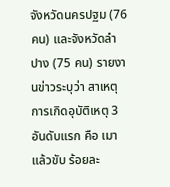จังหวัดนครปฐม (76 คน) และจังหวัดลำปาง (75 คน) รายงานข่าวระบุว่า สาเหตุการเกิดอุบัติเหตุ 3 อันดับแรก คือ เมาแล้วขับ ร้อยละ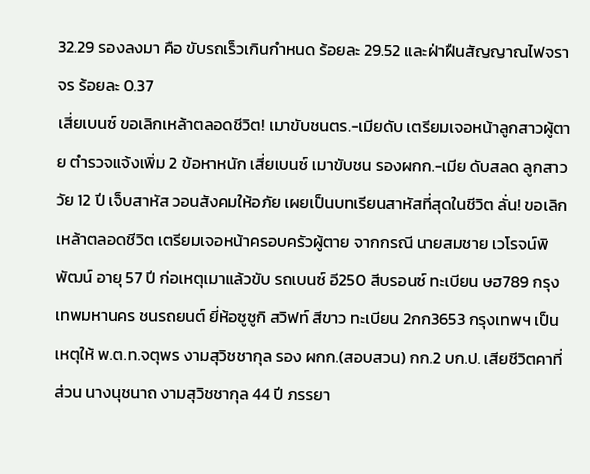32.29 รองลงมา คือ ขับรถเร็วเกินกำหนด ร้อยละ 29.52 และฝ่าฝืนสัญญาณไฟจราจร ร้อยละ 0.37
เสี่ยเบนซ์ ขอเลิกเหล้าตลอดชีวิต! เมาขับชนตร.-เมียดับ เตรียมเจอหน้าลูกสาวผู้ตาย ตำรวจแจ้งเพิ่ม 2 ข้อหาหนัก เสี่ยเบนซ์ เมาขับชน รองผกก.-เมีย ดับสลด ลูกสาววัย 12 ปี เจ็บสาหัส วอนสังคมให้อภัย เผยเป็นบทเรียนสาหัสที่สุดในชีวิต ลั่น! ขอเลิกเหล้าตลอดชีวิต เตรียมเจอหน้าครอบครัวผู้ตาย จากกรณี นายสมชาย เวโรจน์พิพัฒน์ อายุ 57 ปี ก่อเหตุเมาแล้วขับ รถเบนซ์ อี250 สีบรอนซ์ ทะเบียน ษฮ789 กรุงเทพมหานคร ชนรถยนต์ ยี่ห้อซูซูกิ สวิฟท์ สีขาว ทะเบียน 2กก3653 กรุงเทพฯ เป็นเหตุให้ พ.ต.ท.จตุพร งามสุวิชชากุล รอง ผกก.(สอบสวน) กก.2 บก.ป. เสียชีวิตคาที่ ส่วน นางนุชนาถ งามสุวิชชากุล 44 ปี ภรรยา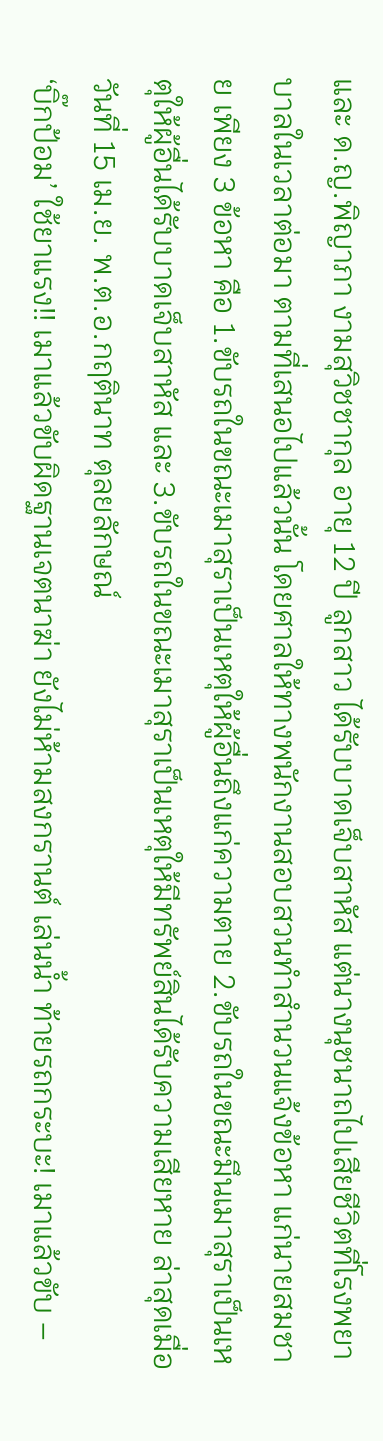และ ด.ญ.พิญาภา งามสุวิชชากุล อายุ 12 ปี ลูกสาว ได้รับบาดเจ็บสาหัส แต่นางนุชนาถไปเสียชีวิตที่โรงพยาบาลในเวลาต่อมา ตามที่เสนอไปแล้วนั้น โดยศาลให้ทางพนักงานสอบสวนทำสำนวนแจ้งข้อหา แก่นายสมชาย เพียง 3 ข้อหา คือ 1.ขับรถในขณะเมาสุราเป็นเหตุให้ผู้อื่นถึงแก่ความตาย 2.ขับรถในขณะมึนเมาสุราเป็นเหตุให้ผู้อื่นได้รับบาดเจ็บสาหัส และ 3.ขับรถในขณะเมาสุราเป็นเหตุให้มีทรัพย์สินได้รับความเสียหาย ล่าสุดเมื่อวันที่ 15 เม.ย. พ.ต.อ.กฤตินาท ตุลยลักษณ์
‘บิ๊กป้อม’ ใช้ยาแรง!! เมาแล้วขับผิดฐานเจตนาฆ่า ยังไม่ห้ามสงกรานต์ เล่นน้ำ ท้ายรถกระบะ! เมาแล้วขับ –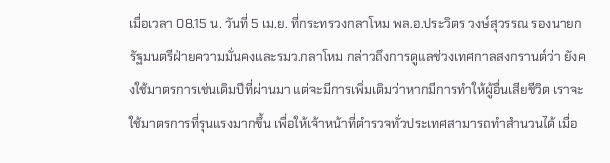เมื่อเวลา 08.15 น. วันที่ 5 เม.ย. ที่กระทรวงกลาโหม พล.อ.ประวิตร วงษ์สุวรรณ รองนายกรัฐมนตรีฝ่ายความมั่นคงและรมว.กลาโหม กล่าวถึงการดูแลช่วงเทศกาลสงกรานต์ว่า ยังคงใช้มาตรการเช่นเดิมปีที่ผ่านมา แต่จะมีการเพิ่มเติมว่าหากมีการทำให้ผู้อื่นเสียชีวิต เราจะใช้มาตรการที่รุนแรงมากขึ้น เพื่อให้เจ้าหน้าที่ตำรวจทั่วประเทศสามารถทำสำนวนได้ เมื่อ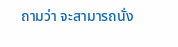ถามว่า จะสามารถนั่ง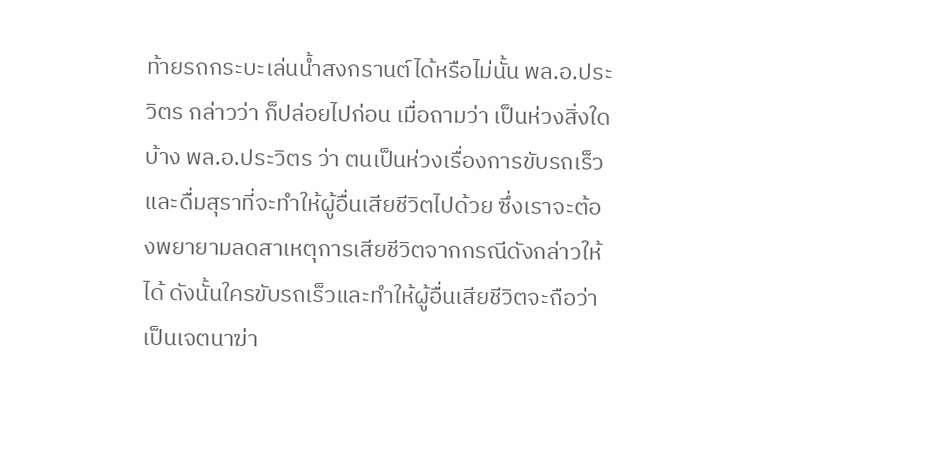ท้ายรถกระบะเล่นน้ำสงกรานต์ได้หรือไม่นั้น พล.อ.ประวิตร กล่าวว่า ก็ปล่อยไปก่อน เมื่อถามว่า เป็นห่วงสิ่งใดบ้าง พล.อ.ประวิตร ว่า ตนเป็นห่วงเรื่องการขับรถเร็วและดื่มสุราที่จะทำให้ผู้อื่นเสียชีวิตไปด้วย ซึ่งเราจะต้องพยายามลดสาเหตุการเสียชีวิตจากกรณีดังกล่าวให้ได้ ดังนั้นใครขับรถเร็วและทำให้ผู้อื่นเสียชีวิตจะถือว่าเป็นเจตนาฆ่า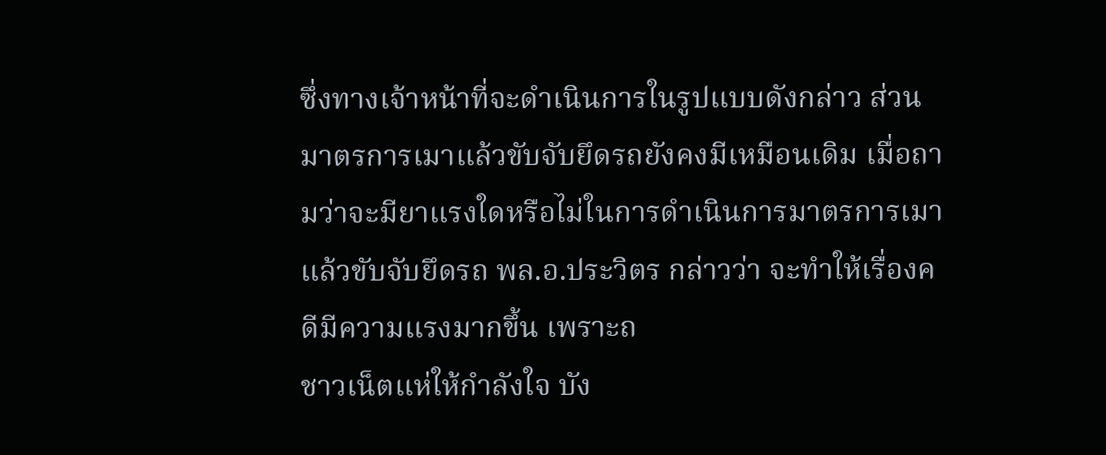ซึ่งทางเจ้าหน้าที่จะดำเนินการในรูปแบบดังกล่าว ส่วนมาตรการเมาแล้วขับจับยึดรถยังคงมีเหมือนเดิม เมื่อถามว่าจะมียาแรงใดหรือไม่ในการดำเนินการมาตรการเมาแล้วขับจับยึดรถ พล.อ.ประวิตร กล่าวว่า จะทำให้เรื่องคดีมีความแรงมากขึ้น เพราะถ
ชาวเน็ตแห่ให้กำลังใจ บัง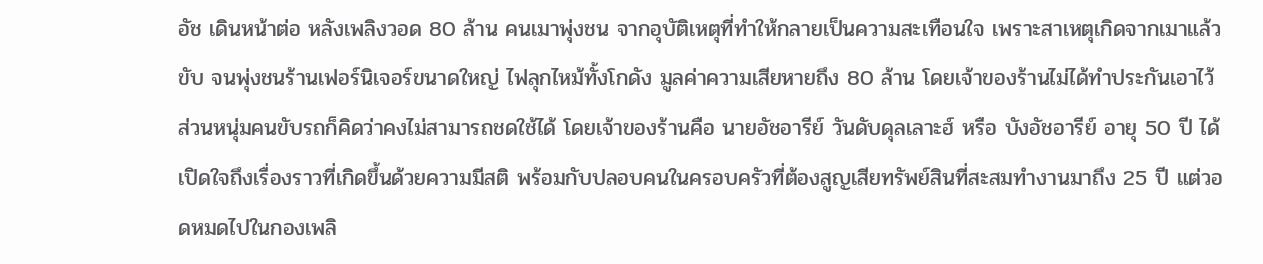อัช เดินหน้าต่อ หลังเพลิงวอด 80 ล้าน คนเมาพุ่งชน จากอุบัติเหตุที่ทำให้กลายเป็นความสะเทือนใจ เพราะสาเหตุเกิดจากเมาแล้วขับ จนพุ่งชนร้านเฟอร์นิเจอร์ขนาดใหญ่ ไฟลุกไหม้ทั้งโกดัง มูลค่าความเสียหายถึง 80 ล้าน โดยเจ้าของร้านไม่ได้ทำประกันเอาไว้ ส่วนหนุ่มคนขับรถก็คิดว่าคงไม่สามารถชดใช้ได้ โดยเจ้าของร้านคือ นายอัชอารีย์ วันดับดุลเลาะฮ์ หรือ บังอัชอารีย์ อายุ 50 ปี ได้เปิดใจถึงเรื่องราวที่เกิดขึ้นด้วยความมีสติ พร้อมกับปลอบคนในครอบครัวที่ต้องสูญเสียทรัพย์สินที่สะสมทำงานมาถึง 25 ปี แต่วอดหมดไปในกองเพลิ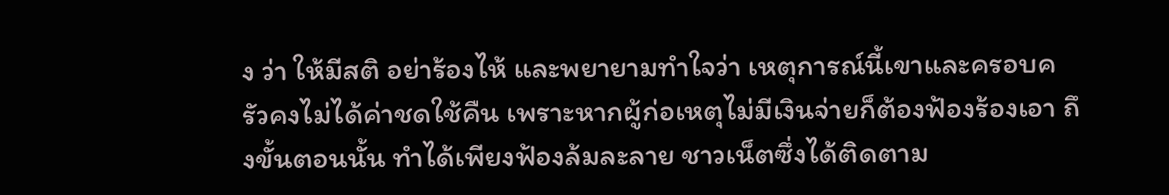ง ว่า ให้มีสติ อย่าร้องไห้ และพยายามทำใจว่า เหตุการณ์นี้เขาและครอบครัวคงไม่ได้ค่าชดใช้คืน เพราะหากผู้ก่อเหตุไม่มีเงินจ่ายก็ต้องฟ้องร้องเอา ถึงขั้นตอนนั้น ทำได้เพียงฟ้องล้มละลาย ชาวเน็ตซึ่งได้ติดตาม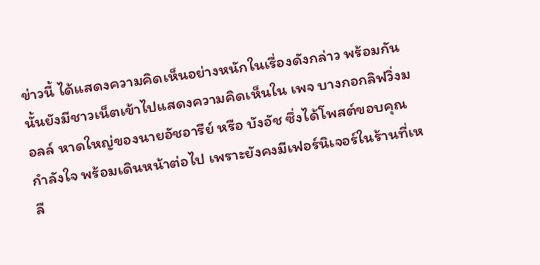ข่าวนี้ ได้แสดงความคิดเห็นอย่างหนักในเรื่องดังกล่าว พร้อมกันนั้นยังมีชาวเน็ตเข้าไปแสดงความคิดเห็นใน เพจ บางกอกลิฟวิ่งมอลล์ หาดใหญ่ของนายอัชอารีย์ หรือ บังอัช ซึ่งได้โพสต์ขอบคุณกำลังใจ พร้อมเดินหน้าต่อไป เพราะยังคงมีเฟอร์นิเจอร์ในร้านที่เหลื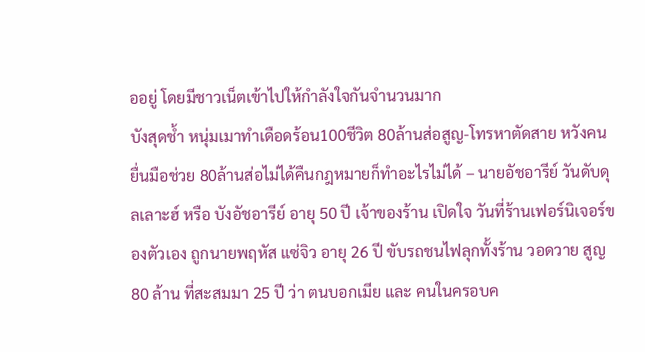ออยู่ โดยมีชาวเน็ตเข้าไปให้กำลังใจกันจำนวนมาก
บังสุดช้ำ หนุ่มเมาทำเดือดร้อน100ชีวิต 80ล้านส่อสูญ-โทรหาตัดสาย หวังคนยื่นมือช่วย 80ล้านส่อไม่ได้คืนกฎหมายก็ทำอะไรไม่ได้ – นายอัชอารีย์ วันดับดุลเลาะฮ์ หรือ บังอัชอารีย์ อายุ 50 ปี เจ้าของร้าน เปิดใจ วันที่ร้านเฟอร์นิเจอร์ของตัวเอง ถูกนายพฤหัส แซ่จิว อายุ 26 ปี ขับรถชนไฟลุกทั้งร้าน วอดวาย สูญ 80 ล้าน ที่สะสมมา 25 ปี ว่า ตนบอกเมีย และ คนในครอบค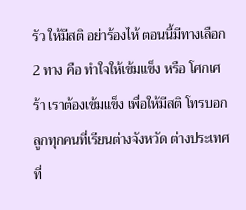รัว ให้มีสติ อย่าร้องไห้ ตอนนี้มีทางเลือก 2 ทาง คือ ทำใจให้เข้มแข็ง หรือ โศกเศร้า เราต้องเข้มแข็ง เพื่อให้มีสติ โทรบอกลูกทุกคนที่เรียนต่างจังหวัด ต่างประเทศที่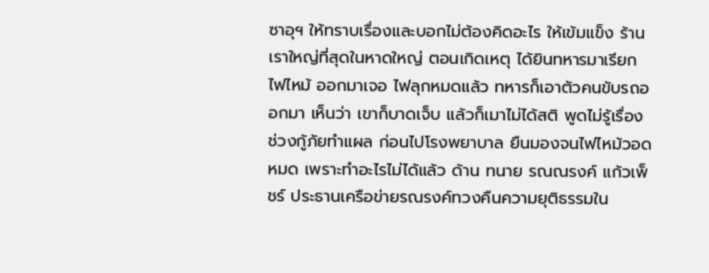ซาอุฯ ให้ทราบเรื่องและบอกไม่ต้องคิดอะไร ให้เข้มแข็ง ร้านเราใหญ่ที่สุดในหาดใหญ่ ตอนเกิดเหตุ ได้ยินทหารมาเรียก ไฟไหม้ ออกมาเจอ ไฟลุกหมดแล้ว ทหารก็เอาตัวคนขับรถออกมา เห็นว่า เขาก็บาดเจ็บ แล้วก็เมาไม่ได้สติ พูดไม่รู้เรื่อง ช่วงกู้ภัยทำแผล ก่อนไปโรงพยาบาล ยืนมองจนไฟไหม้วอดหมด เพราะทำอะไรไม่ได้แล้ว ด้าน ทนาย รณณรงค์ แก้วเพ็ชร์ ประธานเครือข่ายรณรงค์ทวงคืนความยุติธรรมใน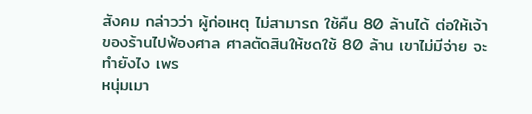สังคม กล่าวว่า ผู้ก่อเหตุ ไม่สามารถ ใช้คืน 80 ล้านได้ ต่อให้เจ้าของร้านไปฟ้องศาล ศาลตัดสินให้ชดใช้ 80 ล้าน เขาไม่มีจ่าย จะทำยังไง เพร
หนุ่มเมา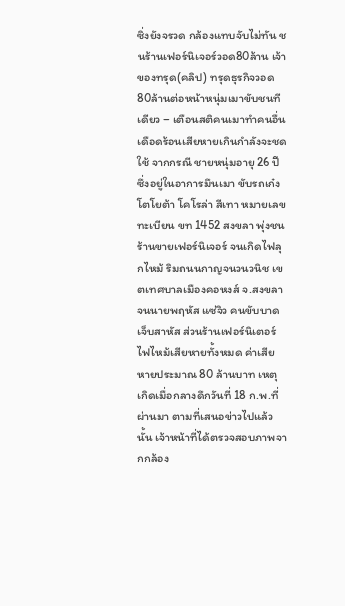ซิ่งยังจรวด กล้องแทบจับไม่ทัน ชนร้านเฟอร์นิเจอร์วอด80ล้าน เจ้าของทรุด(คลิป) ทรุดธุรกิจวอด80ล้านต่อหน้าหนุ่มเมาขับชนทีเดียว – เตือนสติคนเมาทำคนอื่นเดือดร้อนเสียหายเกินกำลังจะชดใช้ จากกรณี ชายหนุ่มอายุ 26 ปี ซึ่งอยู่ในอาการมึนเมา ขับรถเก๋งโตโยต้า โคโรล่า สีเทา หมายเลขทะเบียน ขท 1452 สงขลา พุ่งชนร้านขายเฟอร์นิเจอร์ จนเกิดไฟลุกไหม้ ริมถนนกาญจนวนวนิช เขตเทศบาลเมืองคอหงส์ จ.สงขลา จนนายพฤหัส แซ่จิว คนขับบาดเจ็บสาหัส ส่วนร้านเฟอร์นิเตอร์ไฟไหม้เสียหายทั้งหมด ค่าเสียหายประมาณ 80 ล้านบาท เหตุเกิดเมื่อกลางดึกวันที่ 18 ก.พ.ที่ผ่านมา ตามที่เสนอข่าวไปแล้วนั้น เจ้าหน้าที่ได้ตรวจสอบภาพจากกล้อง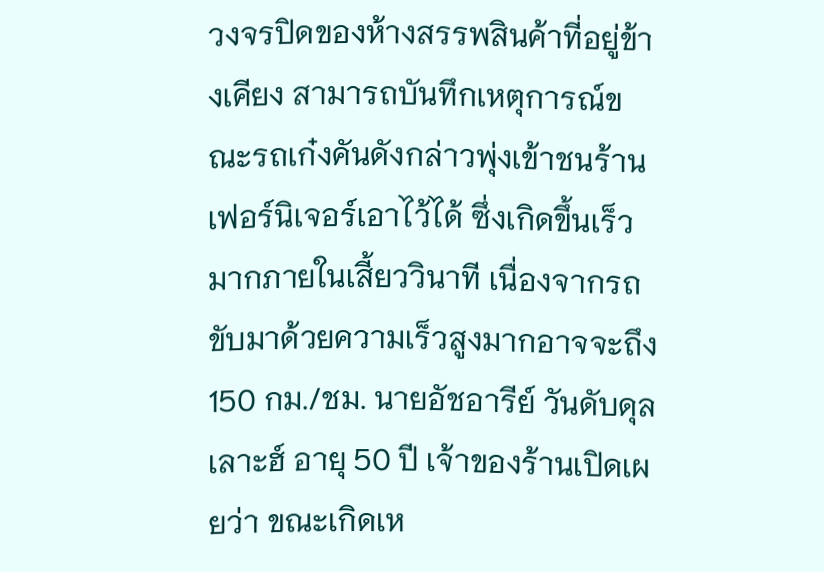วงจรปิดของห้างสรรพสินค้าที่อยู่ข้างเคียง สามารถบันทึกเหตุการณ์ขณะรถเก๋งคันดังกล่าวพุ่งเข้าชนร้านเฟอร์นิเจอร์เอาไว้ได้ ซึ่งเกิดขึ้นเร็วมากภายในเสี้ยววินาที เนื่องจากรถขับมาด้วยความเร็วสูงมากอาจจะถึง 150 กม./ชม. นายอัชอารีย์ วันดับดุลเลาะฮ์ อายุ 50 ปี เจ้าของร้านเปิดเผยว่า ขณะเกิดเห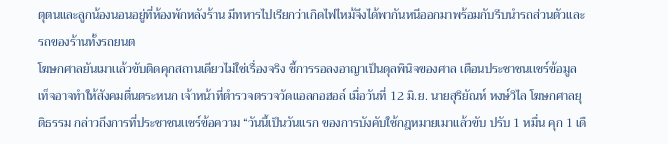ตุตนและลูกน้องนอนอยู่ที่ห้องพักหลังร้าน มีทหารไปเรียกว่าเกิดไฟไหม้จึงได้พากันหนีออกมาพร้อมกับรีบนำรถส่วนตัวและรถของร้านทั้งรถยนต
โฆษกศาลยันเมาเเล้วขับติดคุกสถานเดียวไม่ใช่เรื่องจริง ชี้การรอลงอาญาเป็นดุลพินิจของศาล เตือนประชาชนเเชร์ข้อมูลเท็จอาจทำให้สังคมตื่นตระหนก เจ้าหน้าที่ตำรวจตรวจวัดแอลกอฮอล์ เมื่อวันที่ 12 มิ.ย. นายสุริยัณห์ หงษ์วิไล โฆษกศาลยุติธรรม กล่าวถึงการที่ประชาชนเเชร์ข้อความ “วันนี้เป็นวันแรก ของการบังคับใช้กฎหมายเมาแล้วขับ ปรับ 1 หมื่น คุก 1 เดื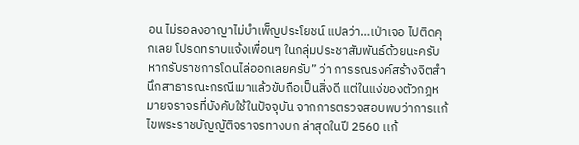อน ไม่รอลงอาญาไม่บำเพ็ญประโยชน์ แปลว่า…เป่าเจอ ไปติดคุกเลย โปรดทราบแจ้งเพื่อนๆ ในกลุ่มประชาสัมพันธ์ด้วยนะครับ หากรับราชการโดนไล่ออกเลยครับ” ว่า การรณรงค์สร้างจิตสำนึกสาธารณะกรณีเมาแล้วขับถือเป็นสิ่งดี แต่ในแง่ของตัวกฎหมายจราจรที่บังคับใช้ในปัจจุบัน จากการตรวจสอบพบว่าการเเก้ไขพระราชบัญญัติจราจรทางบก ล่าสุดในปี 2560 เเก้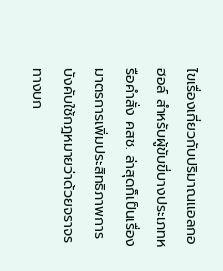ไขเรื่องเกี่ยวกับปริมาณเเอลกอฮอล์ สำหรับผู้ขับขี่บางประเภทหรือคำสั่ง คสช. ล่าสุดก็เป็นเรื่องมาตรการเพิ่มประสิทธิภาพการบังคับใช้กฎหมายว่าด้วยจราจรทางบก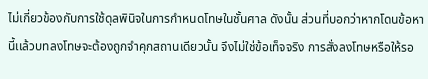ไม่เกี่ยวข้องกับการใช้ดุลพินิจในการกำหนดโทษในชั้นศาล ดังนั้น ส่วนที่บอกว่าหากโดนข้อหานี้เเล้วบทลงโทษจะต้องถูกจำคุกสถานเดียวนั้น จึงไม่ใช่ข้อเท็จจริง การสั่งลงโทษหรือให้รอ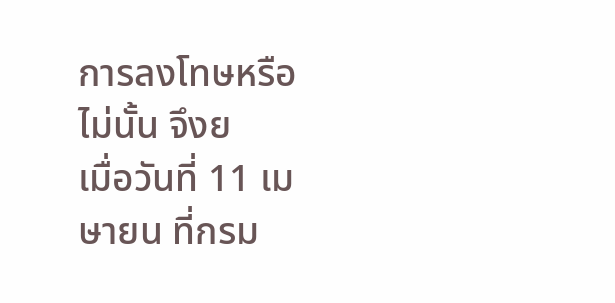การลงโทษหรือไม่นั้น จึงย
เมื่อวันที่ 11 เมษายน ที่กรม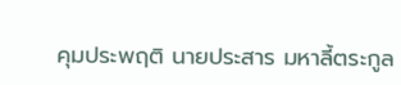คุมประพฤติ นายประสาร มหาลี้ตระกูล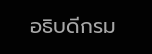อธิบดีกรม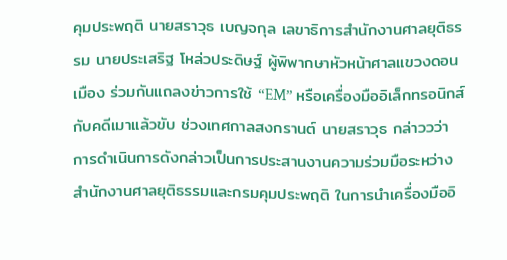คุมประพฤติ นายสราวุธ เบญจกุล เลขาธิการสำนักงานศาลยุติธรรม นายประเสริฐ โหล่วประดิษฐ์ ผู้พิพากษาหัวหน้าศาลแขวงดอนเมือง ร่วมกันแถลงข่าวการใช้ “EM” หรือเครื่องมืออิเล็กทรอนิกส์กับคดีเมาแล้วขับ ช่วงเทศกาลสงกรานต์ นายสราวุธ กล่าววว่า การดำเนินการดังกล่าวเป็นการประสานงานความร่วมมือระหว่างสำนักงานศาลยุติธรรมและกรมคุมประพฤติ ในการนำเครื่องมืออิ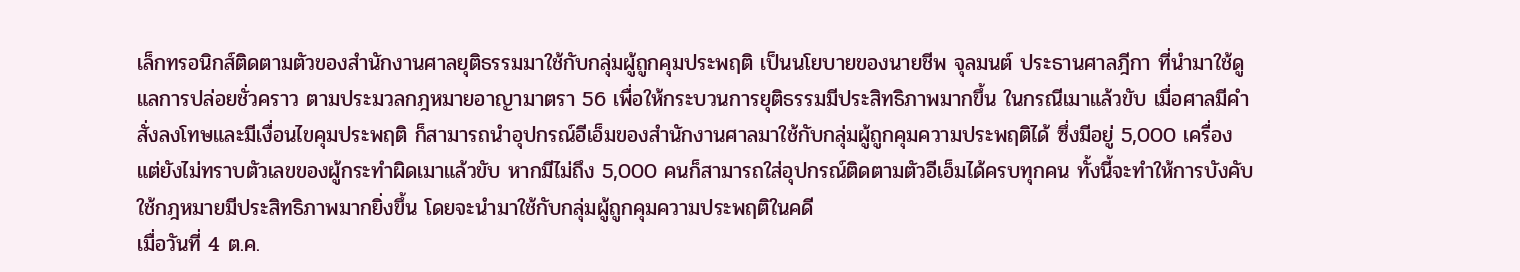เล็กทรอนิกส์ติดตามตัวของสำนักงานศาลยุติธรรมมาใช้กับกลุ่มผู้ถูกคุมประพฤติ เป็นนโยบายของนายชีพ จุลมนต์ ประธานศาลฎีกา ที่นำมาใช้ดูแลการปล่อยชั่วคราว ตามประมวลกฎหมายอาญามาตรา 56 เพื่อให้กระบวนการยุติธรรมมีประสิทธิภาพมากขึ้น ในกรณีเมาแล้วขับ เมื่อศาลมีคำสั่งลงโทษและมีเงื่อนไขคุมประพฤติ ก็สามารถนำอุปกรณ์อีเอ็มของสำนักงานศาลมาใช้กับกลุ่มผู้ถูกคุมความประพฤติได้ ซึ่งมีอยู่ 5,000 เครื่อง แต่ยังไม่ทราบตัวเลขของผู้กระทำผิดเมาแล้วขับ หากมีไม่ถึง 5,000 คนก็สามารถใส่อุปกรณ์ติดตามตัวอีเอ็มได้ครบทุกคน ทั้งนี้จะทำให้การบังคับใช้กฎหมายมีประสิทธิภาพมากยิ่งขึ้น โดยจะนำมาใช้กับกลุ่มผู้ถูกคุมความประพฤติในคดี
เมื่อวันที่ 4 ต.ค.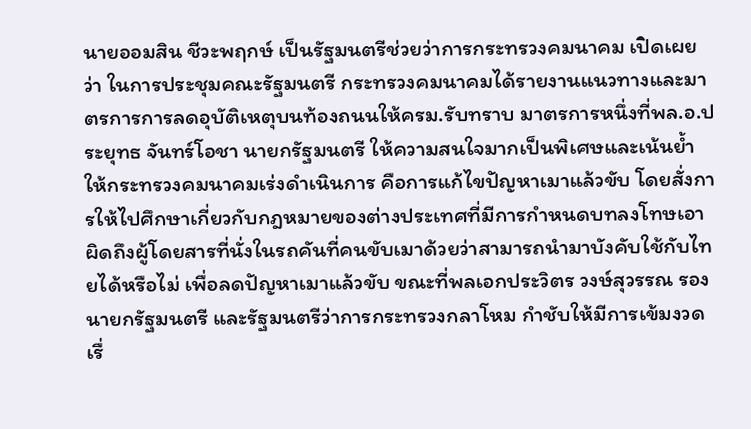นายออมสิน ชีวะพฤกษ์ เป็นรัฐมนตรีช่วยว่าการกระทรวงคมนาคม เปิดเผยว่า ในการประชุมคณะรัฐมนตรี กระทรวงคมนาคมได้รายงานแนวทางและมาตรการการลดอุบัติเหตุบนท้องถนนให้ครม.รับทราบ มาตรการหนึ่งที่พล.อ.ประยุทธ จันทร์โอชา นายกรัฐมนตรี ให้ความสนใจมากเป็นพิเศษและเน้นย้ำให้กระทรวงคมนาคมเร่งดำเนินการ คือการแก้ไขปัญหาเมาแล้วขับ โดยสั่งการให้ไปศึกษาเกี่ยวกับกฎหมายของต่างประเทศที่มีการกำหนดบทลงโทษเอาผิดถึงผู้โดยสารที่นั่งในรถคันที่คนขับเมาด้วยว่าสามารถนำมาบังคับใช้กับไทยได้หรือไม่ เพื่อลดปัญหาเมาแล้วขับ ขณะที่พลเอกประวิตร วงษ์สุวรรณ รองนายกรัฐมนตรี และรัฐมนตรีว่าการกระทรวงกลาโหม กำชับให้มีการเข้มงวดเรื่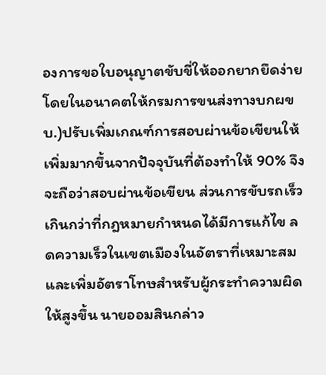องการขอใบอนุญาตขับขี่ให้ออกยากยึดง่าย โดยในอนาคตให้กรมการขนส่งทางบกผขบ.)ปรับเพิ่มเกณฑ์การสอบผ่านข้อเขียนให้เพิ่มมากขึ้นจากปัจจุบันที่ต้องทำให้ 90% จึงจะถือว่าสอบผ่านข้อเขียน ส่วนการขับรถเร็วเกินกว่าที่กฎหมายกำหนดได้มีการแก้ไข ลดความเร็วในเขตเมืองในอัตราที่เหมาะสม และเพิ่มอัตราโทษสำหรับผู้กระทำความผิดให้สูงขึ้น นายออมสินกล่าว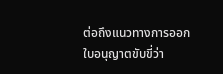ต่อถึงแนวทางการออกใบอนุญาตขับขี่ว่า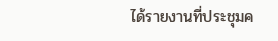ได้รายงานที่ประชุมค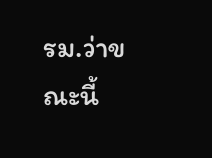รม.ว่าขณะนี้